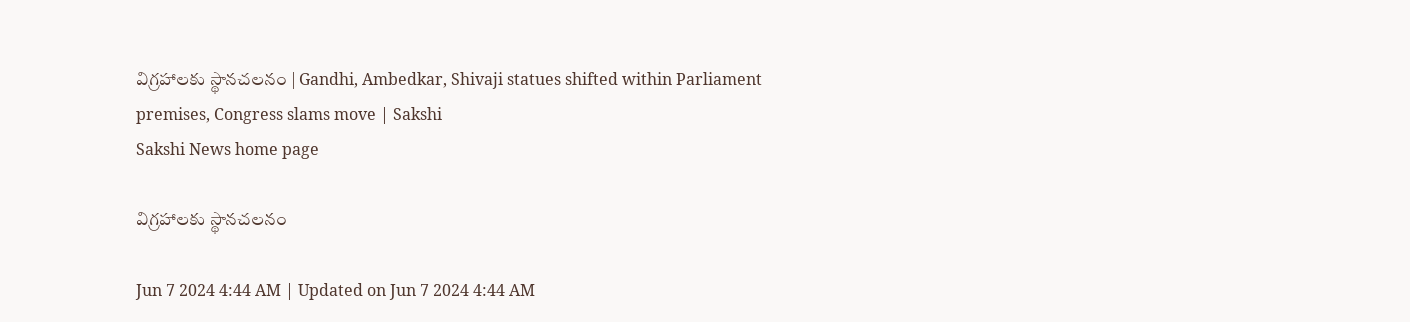విగ్రహాలకు స్థానచలనం | Gandhi, Ambedkar, Shivaji statues shifted within Parliament premises, Congress slams move | Sakshi
Sakshi News home page

విగ్రహాలకు స్థానచలనం

Jun 7 2024 4:44 AM | Updated on Jun 7 2024 4:44 AM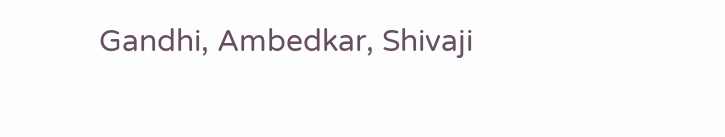Gandhi, Ambedkar, Shivaji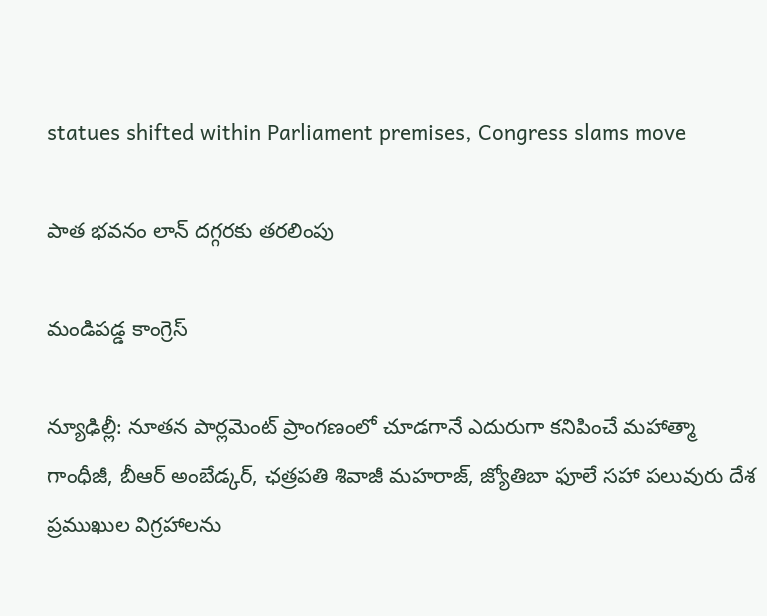statues shifted within Parliament premises, Congress slams move

పాత భవనం లాన్‌ దగ్గరకు తరలింపు

మండిపడ్డ కాంగ్రెస్‌

న్యూఢిల్లీ: నూతన పార్లమెంట్‌ ప్రాంగణంలో చూడగానే ఎదురుగా కనిపించే మహాత్మా గాంధీజీ, బీఆర్‌ అంబేడ్కర్, ఛత్రపతి శివాజీ మహరాజ్, జ్యోతిబా ఫూలే సహా పలువురు దేశ ప్రముఖుల విగ్రహాలను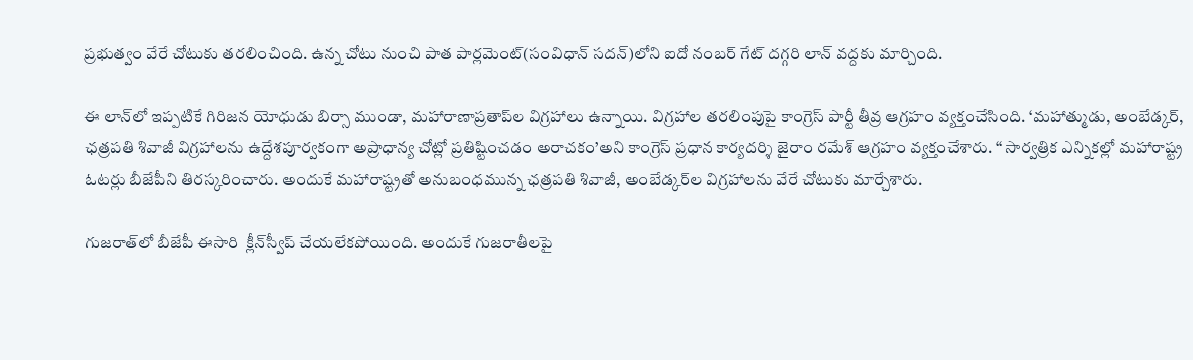ప్రభుత్వం వేరే చోటుకు తరలించింది. ఉన్న చోటు నుంచి పాత పార్లమెంట్‌(సంవిధాన్‌ సదన్‌)లోని ఐదో నంబర్‌ గేట్‌ దగ్గరి లాన్‌ వద్దకు మార్చింది.

ఈ లాన్‌లో ఇప్పటికే గిరిజన యోధుడు బిర్సా ముండా, మహారాణాప్రతాప్‌ల విగ్రహాలు ఉన్నాయి. విగ్రహాల తరలింపుపై కాంగ్రెస్‌ పార్టీ తీవ్ర ఆగ్రహం వ్యక్తంచేసింది. ‘మహాత్ముడు, అంబేడ్కర్, ఛత్రపతి శివాజీ విగ్రహాలను ఉద్దేశపూర్వకంగా అప్రాధాన్య చోట్లో ప్రతిష్టించడం అరాచకం’అని కాంగ్రెస్‌ ప్రధాన కార్యదర్శి జైరాం రమేశ్‌ ఆగ్రహం వ్యక్తంచేశారు. ‘‘ సార్వత్రిక ఎన్నికల్లో మహారాష్ట్ర ఓటర్లు బీజేపీని తిరస్కరించారు. అందుకే మహారాష్ట్రతో అనుబంధమున్న ఛత్రపతి శివాజీ, అంబేడ్కర్‌ల విగ్రహాలను వేరే చోటుకు మార్చేశారు.

గుజరాత్‌లో బీజేపీ ఈసారి  క్లీన్‌స్వీప్‌ చేయలేకపోయింది. అందుకే గుజరాతీలపై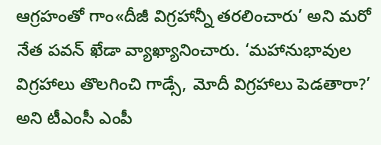ఆగ్రహంతో గాం«దీజీ విగ్రహాన్నీ తరలించారు’ అని మరో నేత పవన్‌ ఖేడా వ్యాఖ్యానించారు. ‘మహానుభావుల విగ్రహాలు తొలగించి గాడ్సే, మోదీ విగ్రహాలు పెడతారా?’ అని టీఎంసీ ఎంపీ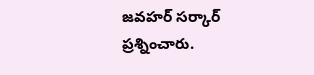జవహర్‌ సర్కార్‌ ప్రశ్నించారు.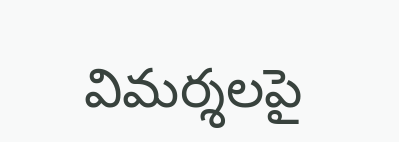విమర్శలపై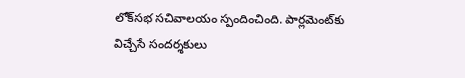లోక్‌సభ సచివాలయం స్పందించింది. పార్లమెంట్‌కు విచ్చేసే సందర్శకులు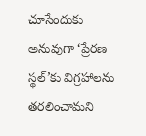చూసేందుకు అనువుగా ‘ప్రేరణ స్థల్‌’కు విగ్రహాలను తరలించామని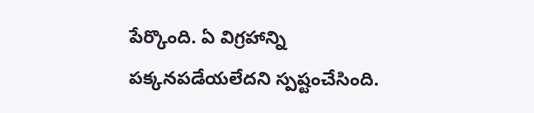పేర్కొంది. ఏ విగ్రహాన్ని పక్కనపడేయలేదని స్పష్టంచేసింది.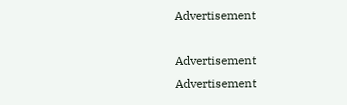Advertisement

Advertisement
Advertisement